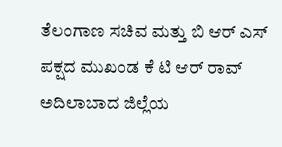ತೆಲಂಗಾಣ ಸಚಿವ ಮತ್ತು ಬಿ ಆರ್ ಎಸ್ ಪಕ್ಷದ ಮುಖಂಡ ಕೆ ಟಿ ಆರ್ ರಾವ್ ಅದಿಲಾಬಾದ ಜಿಲ್ಲೆಯ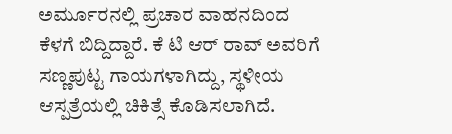ಅರ್ಮೂರನಲ್ಲಿ ಪ್ರಚಾರ ವಾಹನದಿಂದ ಕೆಳಗೆ ಬಿದ್ದಿದ್ದಾರೆ. ಕೆ ಟಿ ಆರ್ ರಾವ್ ಅವರಿಗೆ ಸಣ್ಣಪುಟ್ಟ ಗಾಯಗಳಾಗಿದ್ದು, ಸ್ಥಳೀಯ ಆಸ್ಪತ್ರೆಯಲ್ಲಿ ಚಿಕಿತ್ಸೆ ಕೊಡಿಸಲಾಗಿದೆ.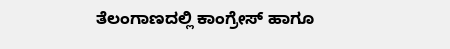ತೆಲಂಗಾಣದಲ್ಲಿ ಕಾಂಗ್ರೇಸ್ ಹಾಗೂ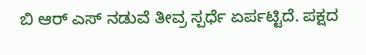ಬಿ ಆರ್ ಎಸ್ ನಡುವೆ ತೀವ್ರ ಸ್ಪರ್ಧೆ ಏರ್ಪಟ್ಟಿದೆ. ಪಕ್ಷದ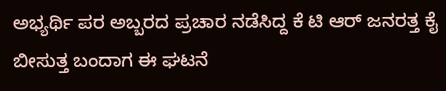ಅಭ್ಯರ್ಥಿ ಪರ ಅಬ್ಬರದ ಪ್ರಚಾರ ನಡೆಸಿದ್ದ ಕೆ ಟಿ ಆರ್ ಜನರತ್ತ ಕೈ ಬೀಸುತ್ತ ಬಂದಾಗ ಈ ಘಟನೆ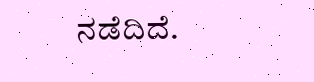ನಡೆದಿದೆ.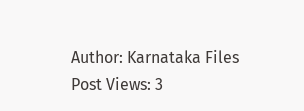Author: Karnataka Files
Post Views: 3